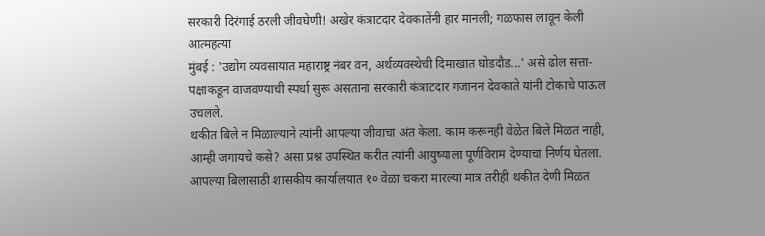सरकारी दिरंगाई ठरली जीवघेणी! अखेर कंत्राटदार देवकातेंनी हार मानली; गळफास लावून केली आत्महत्या
मुंबई : 'उद्योग व्यवसायात महाराष्ट्र नंबर वन, अर्थव्यवस्थेची दिमाखात घोडदौड...' असे ढोल सत्ता-पक्षाकडून वाजवण्याची स्पर्धा सुरू असताना सरकारी कंत्राटदार गजानन देवकाते यांनी टोकाचे पाऊल उचलले.
थकीत बिले न मिळाल्याने त्यांनी आपल्या जीवाचा अंत केला. काम करूनही वेळेत बिले मिळत नाही, आम्ही जगायचे कसे? असा प्रश्न उपस्थित करीत त्यांनी आयुष्याला पूर्णविराम देण्याचा निर्णय घेतला.
आपल्या बिलासाठी शासकीय कार्यालयात १० वेळा चकरा मारल्या मात्र तरीही थकीत देणी मिळत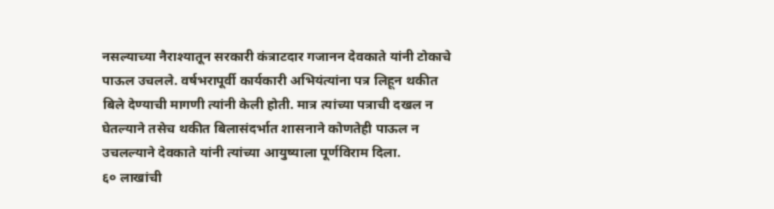नसल्याच्या नैराश्यातून सरकारी कंत्राटदार गजानन देवकाते यांनी टोकाचे पाऊल उचलले. वर्षभरापूर्वी कार्यकारी अभियंत्यांना पत्र लिहून थकीत बिले देण्याची मागणी त्यांनी केली होती. मात्र त्यांच्या पत्राची दखल न घेतल्याने तसेच थकीत बिलासंदर्भात शासनाने कोणतेही पाऊल न उचलल्याने देवकाते यांनी त्यांच्या आयुष्याला पूर्णविराम दिला.
६० लाखांची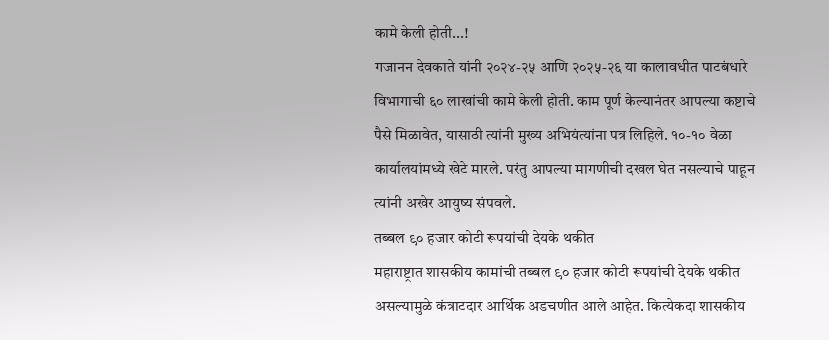कामे केली होती...!
गजानन देवकाते यांनी २०२४-२५ आणि २०२५-२६ या कालावधीत पाटबंधारे विभागाची ६० लाखांची कामे केली होती. काम पूर्ण केल्यानंतर आपल्या कष्टाचे पैसे मिळावेत, यासाठी त्यांनी मुख्य अभियंत्यांना पत्र लिहिले. १०-१० वेळा कार्यालयांमध्ये खेटे मारले. परंतु आपल्या मागणीची दखल घेत नसल्याचे पाहून त्यांनी अखेर आयुष्य संपवले.
तब्बल ९० हजार कोटी रूपयांची देयके थकीत
महाराष्ट्रात शासकीय कामांची तब्बल ९० हजार कोटी रूपयांची देयके थकीत असल्यामुळे कंत्राटदार आर्थिक अडचणीत आले आहेत. कित्येकदा शासकीय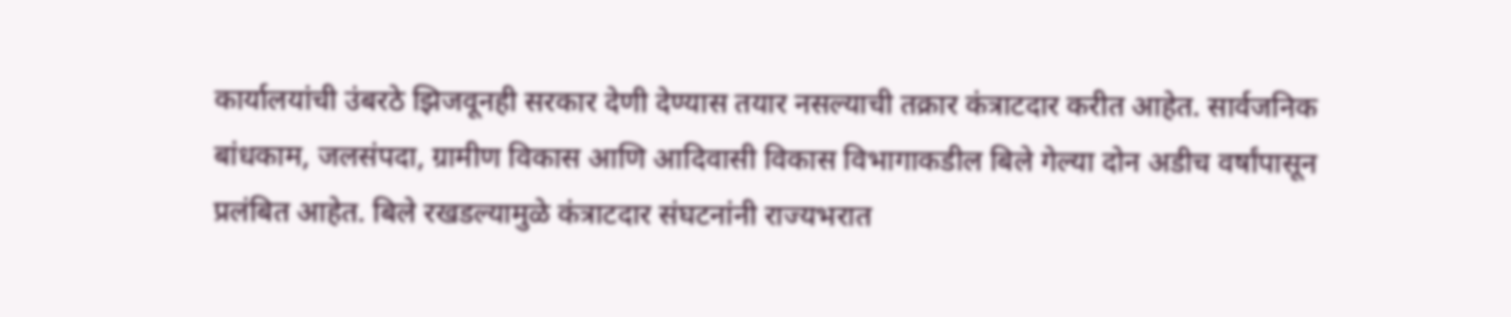कार्यालयांची उंबरठे झिजवूनही सरकार देणी देण्यास तयार नसल्याची तक्रार कंत्राटदार करीत आहेत. सार्वजनिक बांधकाम, जलसंपदा, ग्रामीण विकास आणि आदिवासी विकास विभागाकडील बिले गेल्या दोन अडीच वर्षांपासून प्रलंबित आहेत. बिले रखडल्यामुळे कंत्राटदार संघटनांनी राज्यभरात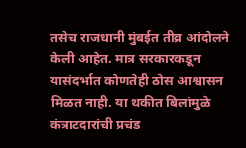तसेच राजधानी मुंबईत तीव्र आंदोलने केली आहेत. मात्र सरकारकडून यासंदर्भात कोणतेही ठोस आश्वासन मिळत नाही. या थकीत बिलांमुळे कंत्राटदारांची प्रचंड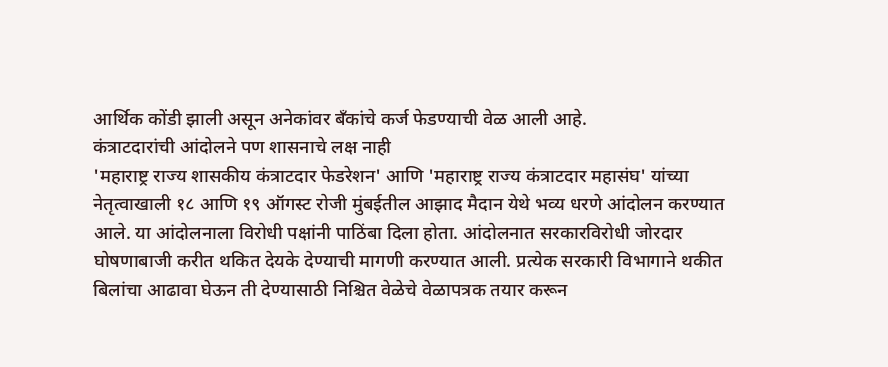आर्थिक कोंडी झाली असून अनेकांवर बँकांचे कर्ज फेडण्याची वेळ आली आहे.
कंत्राटदारांची आंदोलने पण शासनाचे लक्ष नाही
'महाराष्ट्र राज्य शासकीय कंत्राटदार फेडरेशन' आणि 'महाराष्ट्र राज्य कंत्राटदार महासंघ' यांच्या नेतृत्वाखाली १८ आणि १९ ऑगस्ट रोजी मुंबईतील आझाद मैदान येथे भव्य धरणे आंदोलन करण्यात आले. या आंदोलनाला विरोधी पक्षांनी पाठिंबा दिला होता. आंदोलनात सरकारविरोधी जोरदार घोषणाबाजी करीत थकित देयके देण्याची मागणी करण्यात आली. प्रत्येक सरकारी विभागाने थकीत बिलांचा आढावा घेऊन ती देण्यासाठी निश्चित वेळेचे वेळापत्रक तयार करून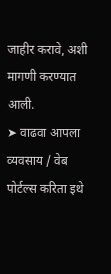जाहीर करावे, अशी मागणी करण्यात आली.
➤ वाढवा आपला व्यवसाय / वेब पोर्टल्स करिता इथे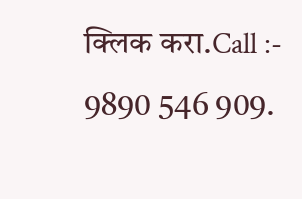क्लिक करा.Call :- 9890 546 909.